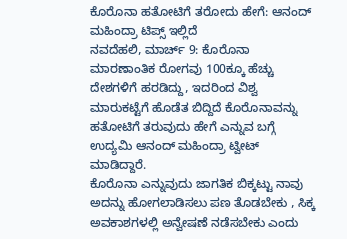ಕೊರೊನಾ ಹತೋಟಿಗೆ ತರೋದು ಹೇಗೆ: ಆನಂದ್ ಮಹಿಂದ್ರಾ ಟಿಪ್ಸ್ ಇಲ್ಲಿದೆ
ನವದೆಹಲಿ, ಮಾರ್ಚ್ 9: ಕೊರೊನಾ ಮಾರಣಾಂತಿಕ ರೋಗವು 100ಕ್ಕೂ ಹೆಚ್ಚು ದೇಶಗಳಿಗೆ ಹರಡಿದ್ದು, ಇದರಿಂದ ವಿಶ್ವ ಮಾರುಕಟ್ಟೆಗೆ ಹೊಡೆತ ಬಿದ್ದಿದೆ ಕೊರೊನಾವನ್ನು ಹತೋಟಿಗೆ ತರುವುದು ಹೇಗೆ ಎನ್ನುವ ಬಗ್ಗೆ ಉದ್ಯಮಿ ಆನಂದ್ ಮಹಿಂದ್ರಾ ಟ್ವೀಟ್ ಮಾಡಿದ್ದಾರೆ.
ಕೊರೊನಾ ಎನ್ನುವುದು ಜಾಗತಿಕ ಬಿಕ್ಕಟ್ಟು ನಾವು ಅದನ್ನು ಹೋಗಲಾಡಿಸಲು ಪಣ ತೊಡಬೇಕು , ಸಿಕ್ಕ ಅವಕಾಶಗಳಲ್ಲಿ ಅನ್ವೇಷಣೆ ನಡೆಸಬೇಕು ಎಂದು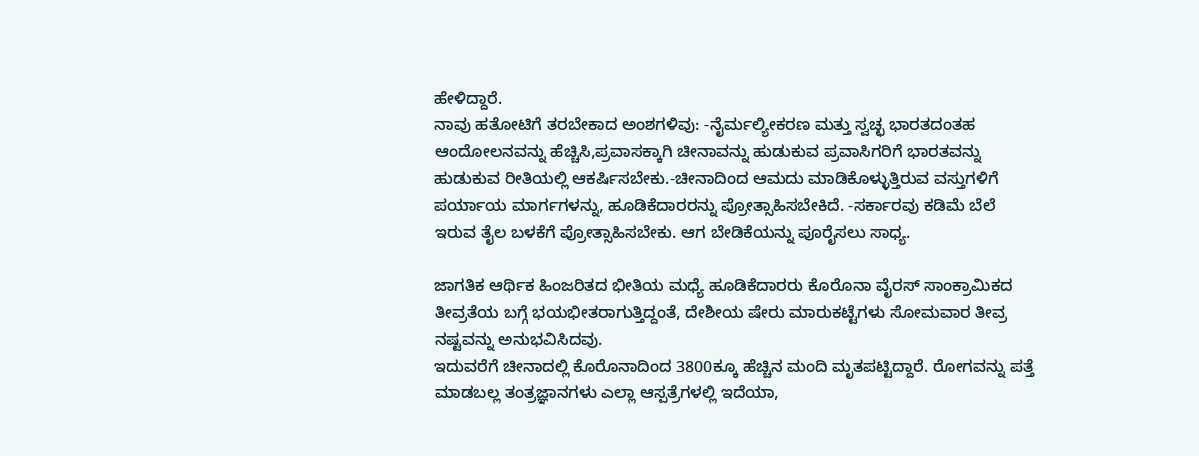ಹೇಳಿದ್ದಾರೆ.
ನಾವು ಹತೋಟಿಗೆ ತರಬೇಕಾದ ಅಂಶಗಳಿವು: -ನೈರ್ಮಲ್ಯೀಕರಣ ಮತ್ತು ಸ್ವಚ್ಛ ಭಾರತದಂತಹ ಆಂದೋಲನವನ್ನು ಹೆಚ್ಚಿಸಿ,ಪ್ರವಾಸಕ್ಕಾಗಿ ಚೀನಾವನ್ನು ಹುಡುಕುವ ಪ್ರವಾಸಿಗರಿಗೆ ಭಾರತವನ್ನು ಹುಡುಕುವ ರೀತಿಯಲ್ಲಿ ಆಕರ್ಷಿಸಬೇಕು.-ಚೀನಾದಿಂದ ಆಮದು ಮಾಡಿಕೊಳ್ಳುತ್ತಿರುವ ವಸ್ತುಗಳಿಗೆ ಪರ್ಯಾಯ ಮಾರ್ಗಗಳನ್ನು, ಹೂಡಿಕೆದಾರರನ್ನು ಪ್ರೋತ್ಸಾಹಿಸಬೇಕಿದೆ. -ಸರ್ಕಾರವು ಕಡಿಮೆ ಬೆಲೆ ಇರುವ ತೈಲ ಬಳಕೆಗೆ ಪ್ರೋತ್ಸಾಹಿಸಬೇಕು. ಆಗ ಬೇಡಿಕೆಯನ್ನು ಪೂರೈಸಲು ಸಾಧ್ಯ.

ಜಾಗತಿಕ ಆರ್ಥಿಕ ಹಿಂಜರಿತದ ಭೀತಿಯ ಮಧ್ಯೆ ಹೂಡಿಕೆದಾರರು ಕೊರೊನಾ ವೈರಸ್ ಸಾಂಕ್ರಾಮಿಕದ ತೀವ್ರತೆಯ ಬಗ್ಗೆ ಭಯಭೀತರಾಗುತ್ತಿದ್ದಂತೆ, ದೇಶೀಯ ಷೇರು ಮಾರುಕಟ್ಟೆಗಳು ಸೋಮವಾರ ತೀವ್ರ ನಷ್ಟವನ್ನು ಅನುಭವಿಸಿದವು.
ಇದುವರೆಗೆ ಚೀನಾದಲ್ಲಿ ಕೊರೊನಾದಿಂದ 3800ಕ್ಕೂ ಹೆಚ್ಚಿನ ಮಂದಿ ಮೃತಪಟ್ಟಿದ್ದಾರೆ. ರೋಗವನ್ನು ಪತ್ತೆ ಮಾಡಬಲ್ಲ ತಂತ್ರಜ್ಞಾನಗಳು ಎಲ್ಲಾ ಆಸ್ಪತ್ರೆಗಳಲ್ಲಿ ಇದೆಯಾ,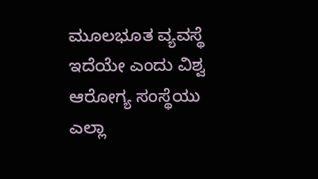ಮೂಲಭೂತ ವ್ಯವಸ್ಥೆ ಇದೆಯೇ ಎಂದು ವಿಶ್ವ ಆರೋಗ್ಯ ಸಂಸ್ಥೆಯು ಎಲ್ಲಾ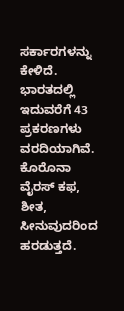ಸರ್ಕಾರಗಳನ್ನು ಕೇಳಿದೆ.
ಭಾರತದಲ್ಲಿ ಇದುವರೆಗೆ 43 ಪ್ರಕರಣಗಳು ವರದಿಯಾಗಿವೆ. ಕೊರೊನಾ ವೈರಸ್ ಕಫ, ಶೀತ, ಸೀನುವುದರಿಂದ ಹರಡುತ್ತದೆ.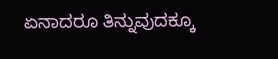ಏನಾದರೂ ತಿನ್ನುವುದಕ್ಕೂ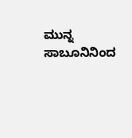ಮುನ್ನ ಸಾಬೂನಿನಿಂದ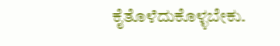ಕೈತೊಳೆದುಕೊಳ್ಳಬೇಕು.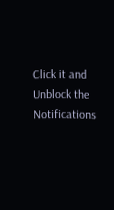Click it and Unblock the Notifications